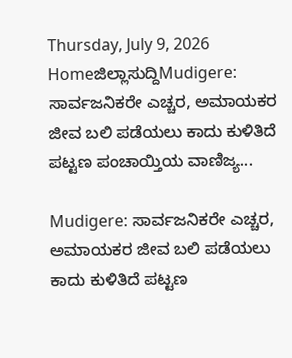Thursday, July 9, 2026
Homeಜಿಲ್ಲಾಸುದ್ದಿMudigere: ಸಾರ್ವಜನಿಕರೇ ಎಚ್ಚರ, ಅಮಾಯಕರ ಜೀವ ಬಲಿ ಪಡೆಯಲು ಕಾದು ಕುಳಿತಿದೆ ಪಟ್ಟಣ ಪಂಚಾಯ್ತಿಯ ವಾಣಿಜ್ಯ...

Mudigere: ಸಾರ್ವಜನಿಕರೇ ಎಚ್ಚರ, ಅಮಾಯಕರ ಜೀವ ಬಲಿ ಪಡೆಯಲು ಕಾದು ಕುಳಿತಿದೆ ಪಟ್ಟಣ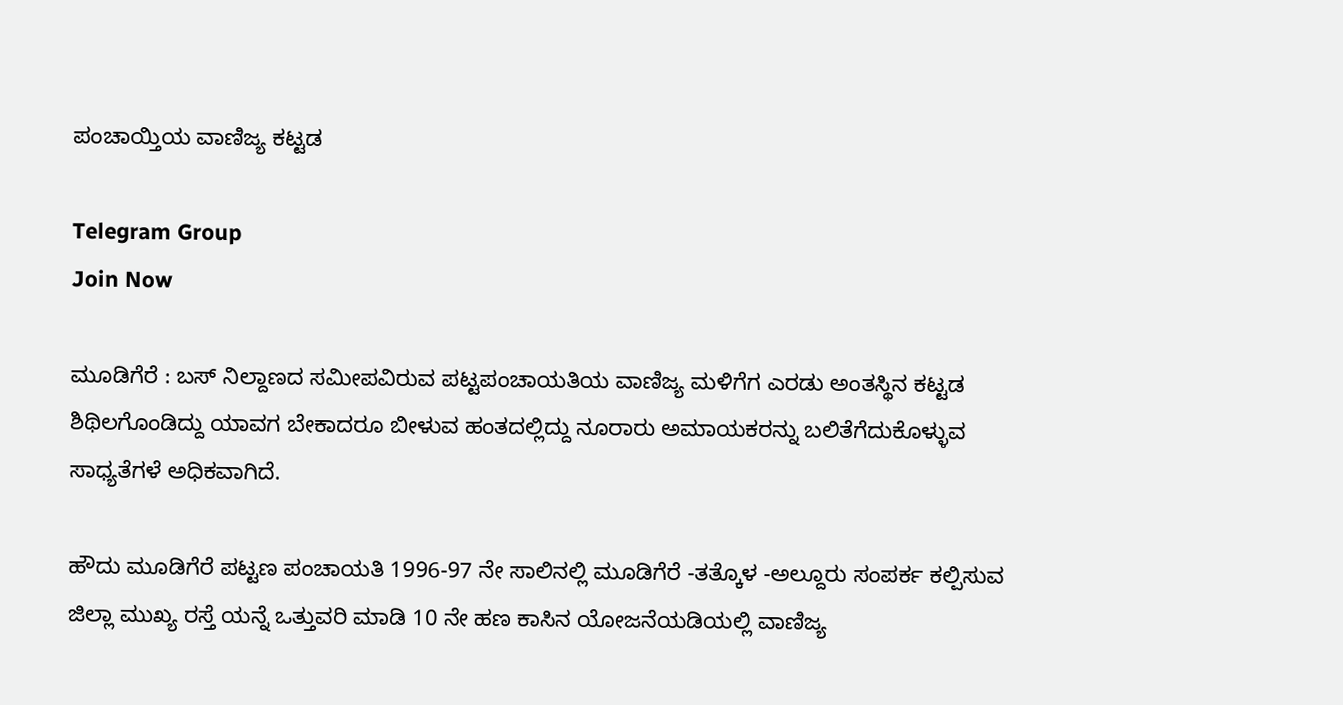ಪಂಚಾಯ್ತಿಯ ವಾಣಿಜ್ಯ ಕಟ್ಟಡ

Telegram Group
Join Now

ಮೂಡಿಗೆರೆ : ಬಸ್ ನಿಲ್ದಾಣದ ಸಮೀಪವಿರುವ ಪಟ್ಟಪಂಚಾಯತಿಯ ವಾಣಿಜ್ಯ ಮಳಿಗೆಗ ಎರಡು ಅಂತಸ್ಥಿನ ಕಟ್ಟಡ ಶಿಥಿಲಗೊಂಡಿದ್ದು ಯಾವಗ ಬೇಕಾದರೂ ಬೀಳುವ ಹಂತದಲ್ಲಿದ್ದು ನೂರಾರು ಅಮಾಯಕರನ್ನು ಬಲಿತೆಗೆದುಕೊಳ್ಳುವ ಸಾಧ್ಯತೆಗಳೆ ಅಧಿಕವಾಗಿದೆ.

ಹೌದು ಮೂಡಿಗೆರೆ ಪಟ್ಟಣ ಪಂಚಾಯತಿ 1996-97 ನೇ ಸಾಲಿನಲ್ಲಿ ಮೂಡಿಗೆರೆ -ತತ್ಕೊಳ -ಅಲ್ದೂರು ಸಂಪರ್ಕ ಕಲ್ಪಿಸುವ ಜಿಲ್ಲಾ ಮುಖ್ಯ ರಸ್ತೆ ಯನ್ನೆ ಒತ್ತುವರಿ ಮಾಡಿ 10 ನೇ ಹಣ ಕಾಸಿನ ಯೋಜನೆಯಡಿಯಲ್ಲಿ ವಾಣಿಜ್ಯ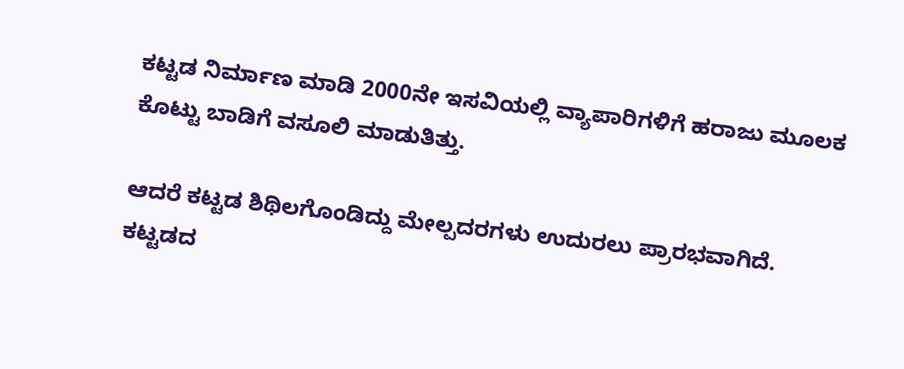ಕಟ್ಟಡ ನಿರ್ಮಾಣ ಮಾಡಿ 2000ನೇ ಇಸವಿಯಲ್ಲಿ ವ್ಯಾಪಾರಿಗಳಿಗೆ ಹರಾಜು ಮೂಲಕ ಕೊಟ್ಟು ಬಾಡಿಗೆ ವಸೂಲಿ ಮಾಡುತಿತ್ತು.

ಆದರೆ ಕಟ್ಟಡ ಶಿಥಿಲಗೊಂಡಿದ್ದು ಮೇಲ್ಪದರಗಳು ಉದುರಲು ಪ್ರಾರಭವಾಗಿದೆ. ಕಟ್ಟಡದ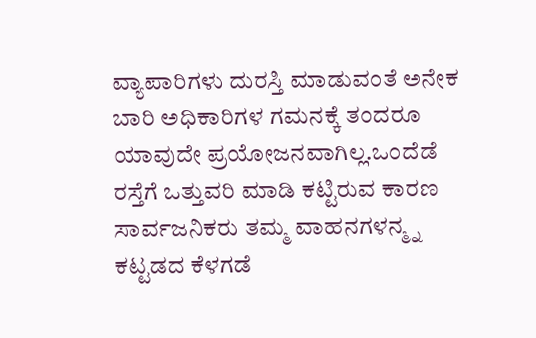ವ್ಯಾಪಾರಿಗಳು ದುರಸ್ತಿ ಮಾಡುವಂತೆ ಅನೇಕ ಬಾರಿ ಅಧಿಕಾರಿಗಳ ಗಮನಕ್ಕೆ ತಂದರೂ ಯಾವುದೇ ಪ್ರಯೋಜನವಾಗಿಲ್ಲ.ಒಂದೆಡೆ ರಸ್ತೆಗೆ ಒತ್ತುವರಿ ಮಾಡಿ ಕಟ್ಟಿರುವ ಕಾರಣ ಸಾರ್ವಜನಿಕರು ತಮ್ಮ ವಾಹನಗಳನ್ಮ್ನ ಕಟ್ಟಡದ ಕೆಳಗಡೆ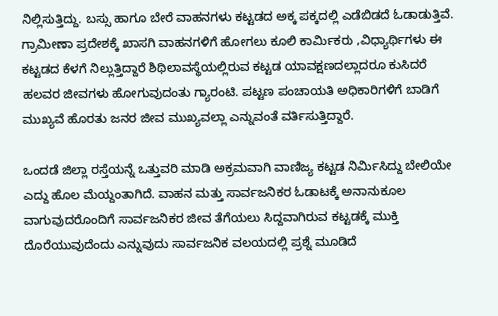ನಿಲ್ಲಿಸುತ್ತಿದ್ದು. ಬಸ್ಸು ಹಾಗೂ ಬೇರೆ ವಾಹನಗಳು ಕಟ್ಟಡದ ಅಕ್ಕ ಪಕ್ಕದಲ್ಲಿ ಎಡೆಬಿಡದೆ ಓಡಾಡುತ್ತಿವೆ. ಗ್ರಾಮೀಣಾ ಪ್ರದೇಶಕ್ಕೆ ಖಾಸಗಿ ವಾಹನಗಳಿಗೆ ಹೋಗಲು ಕೂಲಿ ಕಾರ್ಮಿಕರು ,ವಿಧ್ಯಾರ್ಥಿಗಳು ಈ ಕಟ್ಟಡದ ಕೆಳಗೆ ನಿಲ್ಲುತ್ತಿದ್ದಾರೆ ಶಿಥಿಲಾವಸ್ಥೆಯಲ್ಲಿರುವ ಕಟ್ಟಡ ಯಾವಕ್ಷಣದಲ್ಲಾದರೂ ಕುಸಿದರೆ ಹಲವರ ಜೀವಗಳು ಹೋಗುವುದಂತು ಗ್ಯಾರಂಟಿ. ಪಟ್ಟಣ ಪಂಚಾಯತಿ ಅಧಿಕಾರಿಗಳಿಗೆ ಬಾಡಿಗೆ ಮುಖ್ಯವೆ ಹೊರತು ಜನರ ಜೀವ ಮುಖ್ಯವಲ್ಲಾ ಎನ್ನುವಂತೆ ವರ್ತಿಸುತ್ತಿದ್ದಾರೆ.

ಒಂದಡೆ ಜಿಲ್ಲಾ ರಸ್ತೆಯನ್ನೆ ಒತ್ತುವರಿ ಮಾಡಿ ಅಕ್ರಮವಾಗಿ ವಾಣಿಜ್ಯ ಕಟ್ಟಡ ನಿರ್ಮಿಸಿದ್ದು ಬೇಲಿಯೇ ಎದ್ದು ಹೊಲ ಮೆಯ್ದಂತಾಗಿದೆ. ವಾಹನ ಮತ್ತು ಸಾರ್ವಜನಿಕರ ಓಡಾಟಕ್ಕೆ ಅನಾನುಕೂಲ ವಾಗುವುದರೊಂದಿಗೆ ಸಾರ್ವಜನಿಕರ ಜೀವ ತೆಗೆಯಲು ಸಿದ್ದವಾಗಿರುವ ಕಟ್ಟಡಕ್ಕೆ ಮುಕ್ತಿ ದೊರೆಯುವುದೆಂದು ಎನ್ನುವುದು ಸಾರ್ವಜನಿಕ ವಲಯದಲ್ಲಿ ಪ್ರಶ್ನೆ ಮೂಡಿದೆ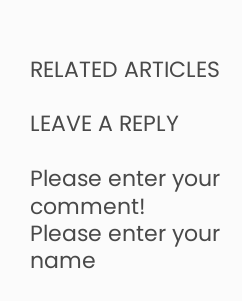RELATED ARTICLES

LEAVE A REPLY

Please enter your comment!
Please enter your name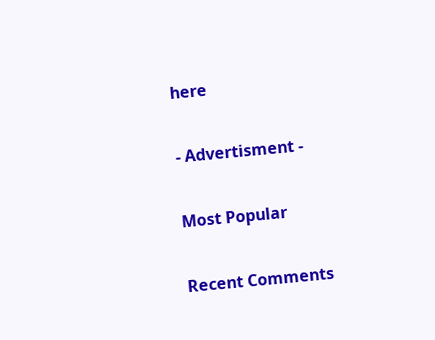here

- Advertisment -

Most Popular

Recent Comments